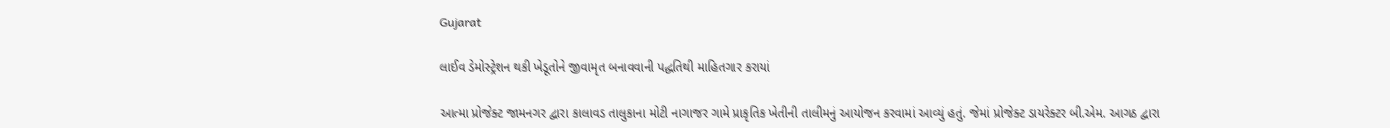Gujarat

લાઈવ ડેમોસ્ટ્રેશન થકી ખેડૂતોને જીવામૃત બનાવવાની પદ્ધતિથી માહિતગાર કરાયાં

આત્મા પ્રોજેક્ટ જામનગર દ્વારા કાલાવડ તાલુકાના મોટી નાગાજર ગામે પ્રાકૃતિક ખેતીની તાલીમનું આયોજન કરવામાં આવ્યું હતું. જેમાં પ્રોજેક્ટ ડાયરેક્ટર બી.એમ. આગઠ દ્વારા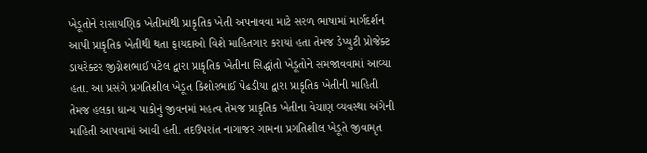ખેડૂતોને રાસાયણિક ખેતીમાંથી પ્રાકૃતિક ખેતી અપનાવવા માટે સરળ ભાષામાં માર્ગદર્શન આપી પ્રાકૃતિક ખેતીથી થતા ફાયદાઓ વિશે માહિતગાર કરાયાં હતા તેમજ ડેપ્યુટી પ્રોજેક્ટ ડાયરેક્ટર જીગ્નેશભાઈ પટેલ દ્વારા પ્રાકૃતિક ખેતીના સિદ્ધાંતો ખેડૂતોને સમજાવવામાં આવ્યા હતા. આ પ્રસંગે પ્રગતિશીલ ખેડૂત કિશોરભાઈ પેઢડીયા દ્વારા પ્રાકૃતિક ખેતીની માહિતી તેમજ હલકા ધાન્ય પાકોનું જીવનમાં મહત્વ તેમજ પ્રાકૃતિક ખેતીના વેચાણ વ્યવસ્થા અંગેની માહિતી આપવામાં આવી હતી. તદઉપરાંત નાગાજર ગામના પ્રગતિશીલ ખેડૂતે જીવામૃત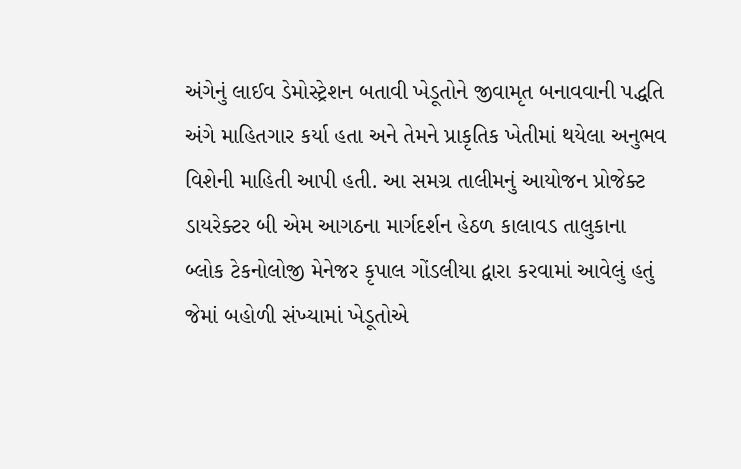અંગેનું લાઈવ ડેમોસ્ટ્રેશન બતાવી ખેડૂતોને જીવામૃત બનાવવાની પદ્ધતિ અંગે માહિતગાર કર્યા હતા અને તેમને પ્રાકૃતિક ખેતીમાં થયેલા અનુભવ વિશેની માહિતી આપી હતી. આ સમગ્ર તાલીમનું આયોજન પ્રોજેક્ટ ડાયરેક્ટર બી એમ આગઠના માર્ગદર્શન હેઠળ કાલાવડ તાલુકાના બ્લોક ટેકનોલોજી મેનેજર કૃપાલ ગોંડલીયા દ્વારા કરવામાં આવેલું હતું જેમાં બહોળી સંખ્યામાં ખેડૂતોએ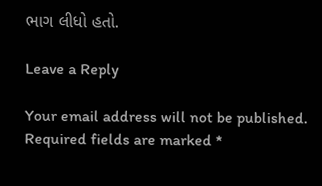ભાગ લીધો હતો.

Leave a Reply

Your email address will not be published. Required fields are marked *